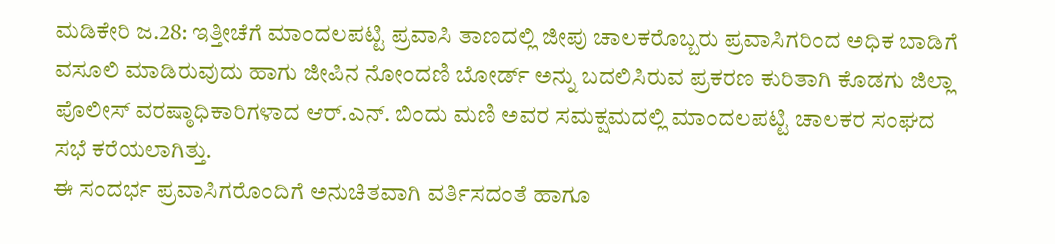ಮಡಿಕೇರಿ ಜ.28: ಇತ್ತೀಚೆಗೆ ಮಾಂದಲಪಟ್ಟಿ ಪ್ರವಾಸಿ ತಾಣದಲ್ಲಿ ಜೀಪು ಚಾಲಕರೊಬ್ಬರು ಪ್ರವಾಸಿಗರಿಂದ ಅಧಿಕ ಬಾಡಿಗೆ ವಸೂಲಿ ಮಾಡಿರುವುದು ಹಾಗು ಜೀಪಿನ ನೋಂದಣಿ ಬೋರ್ಡ್ ಅನ್ನು ಬದಲಿಸಿರುವ ಪ್ರಕರಣ ಕುರಿತಾಗಿ ಕೊಡಗು ಜಿಲ್ಲಾ ಪೊಲೀಸ್ ವರಷ್ಠಾಧಿಕಾರಿಗಳಾದ ಆರ್.ಎನ್. ಬಿಂದು ಮಣಿ ಅವರ ಸಮಕ್ಷಮದಲ್ಲಿ ಮಾಂದಲಪಟ್ಟಿ ಚಾಲಕರ ಸಂಘದ ಸಭೆ ಕರೆಯಲಾಗಿತ್ತು.
ಈ ಸಂದರ್ಭ ಪ್ರವಾಸಿಗರೊಂದಿಗೆ ಅನುಚಿತವಾಗಿ ವರ್ತಿಸದಂತೆ ಹಾಗೂ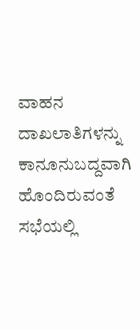ವಾಹನ ದಾಖಲಾತಿಗಳನ್ನು ಕಾನೂನುಬದ್ದವಾಗಿ ಹೊಂದಿರುವಂತೆ ಸಭೆಯಲ್ಲಿ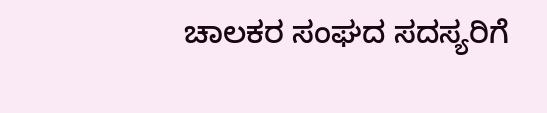ಚಾಲಕರ ಸಂಘದ ಸದಸ್ಯರಿಗೆ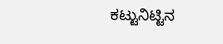ಕಟ್ಟುನಿಟ್ಟಿನ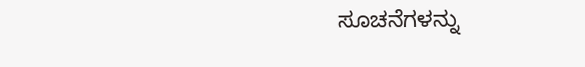ಸೂಚನೆಗಳನ್ನು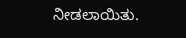ನೀಡಲಾಯಿತು.